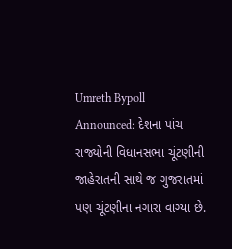Umreth Bypoll Announced: દેશના પાંચ રાજ્યોની વિધાનસભા ચૂંટણીની જાહેરાતની સાથે જ ગુજરાતમાં પણ ચૂંટણીના નગારા વાગ્યા છે.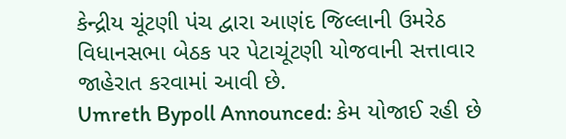કેન્દ્રીય ચૂંટણી પંચ દ્વારા આણંદ જિલ્લાની ઉમરેઠ વિધાનસભા બેઠક પર પેટાચૂંટણી યોજવાની સત્તાવાર જાહેરાત કરવામાં આવી છે.
Umreth Bypoll Announced: કેમ યોજાઈ રહી છે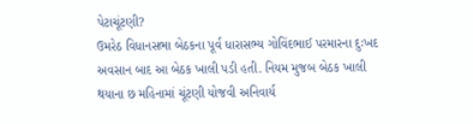પેટાચૂંટણી?
ઉમરેઠ વિધાનસભા બેઠકના પૂર્વ ધારાસભ્ય ગોવિંદભાઈ પરમારના દુઃખદ અવસાન બાદ આ બેઠક ખાલી પડી હતી. નિયમ મુજબ બેઠક ખાલી થયાના છ મહિનામાં ચૂંટણી યોજવી અનિવાર્ય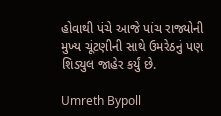હોવાથી પંચે આજે પાંચ રાજ્યોની મુખ્ય ચૂંટણીની સાથે ઉમરેઠનું પણ શિડ્યુલ જાહેર કર્યું છે.

Umreth Bypoll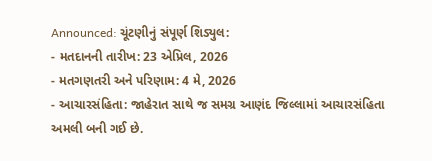Announced: ચૂંટણીનું સંપૂર્ણ શિડ્યુલ:
- મતદાનની તારીખ: 23 એપ્રિલ, 2026
- મતગણતરી અને પરિણામ: 4 મે, 2026
- આચારસંહિતા: જાહેરાત સાથે જ સમગ્ર આણંદ જિલ્લામાં આચારસંહિતા અમલી બની ગઈ છે.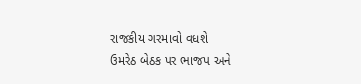રાજકીય ગરમાવો વધશે
ઉમરેઠ બેઠક પર ભાજપ અને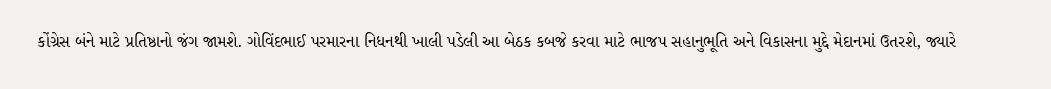કોંગ્રેસ બંને માટે પ્રતિષ્ઠાનો જંગ જામશે. ગોવિંદભાઈ પરમારના નિધનથી ખાલી પડેલી આ બેઠક કબજે કરવા માટે ભાજપ સહાનુભૂતિ અને વિકાસના મુદ્દે મેદાનમાં ઉતરશે, જ્યારે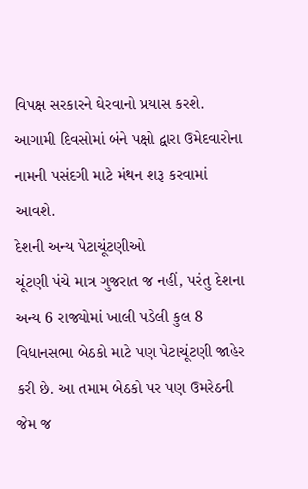વિપક્ષ સરકારને ઘેરવાનો પ્રયાસ કરશે. આગામી દિવસોમાં બંને પક્ષો દ્વારા ઉમેદવારોના નામની પસંદગી માટે મંથન શરૂ કરવામાં આવશે.
દેશની અન્ય પેટાચૂંટણીઓ
ચૂંટણી પંચે માત્ર ગુજરાત જ નહીં, પરંતુ દેશના અન્ય 6 રાજ્યોમાં ખાલી પડેલી કુલ 8 વિધાનસભા બેઠકો માટે પણ પેટાચૂંટણી જાહેર કરી છે. આ તમામ બેઠકો પર પણ ઉમરેઠની જેમ જ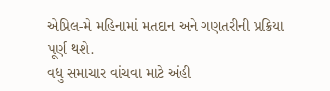એપ્રિલ-મે મહિનામાં મતદાન અને ગણતરીની પ્રક્રિયા પૂર્ણ થશે.
વધુ સમાચાર વાંચવા માટે અંહી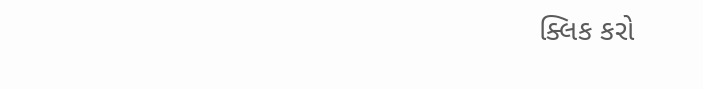ક્લિક કરો